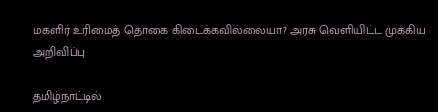மகளிர் உரிமைத் தொகை கிடைக்கவில்லையா? அரசு வெளியிட்ட முக்கிய அறிவிப்பு

தமிழ்நாட்டில்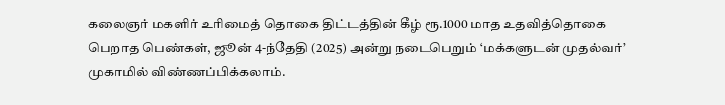கலைஞர் மகளிர் உரிமைத் தொகை திட்டத்தின் கீழ் ரூ.1000 மாத உதவித்தொகை பெறாத பெண்கள், ஜூன் 4-ந்தேதி (2025) அன்று நடைபெறும் ‘மக்களுடன் முதல்வர்’ முகாமில் விண்ணப்பிக்கலாம்.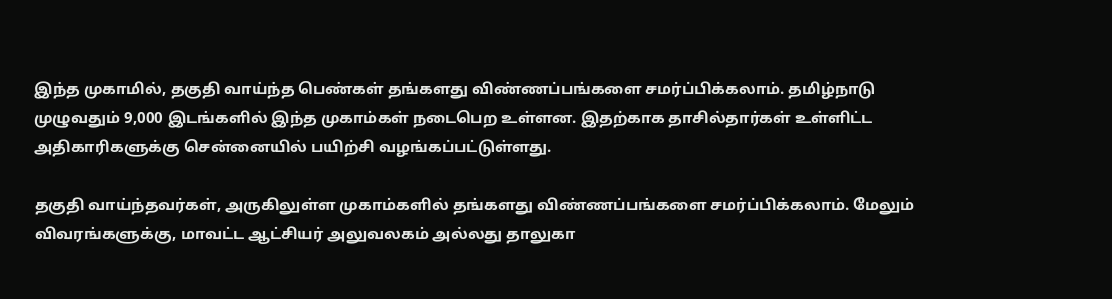இந்த முகாமில், தகுதி வாய்ந்த பெண்கள் தங்களது விண்ணப்பங்களை சமர்ப்பிக்கலாம். தமிழ்நாடு முழுவதும் 9,000 இடங்களில் இந்த முகாம்கள் நடைபெற உள்ளன. இதற்காக தாசில்தார்கள் உள்ளிட்ட அதிகாரிகளுக்கு சென்னையில் பயிற்சி வழங்கப்பட்டுள்ளது.

தகுதி வாய்ந்தவர்கள், அருகிலுள்ள முகாம்களில் தங்களது விண்ணப்பங்களை சமர்ப்பிக்கலாம். மேலும் விவரங்களுக்கு, மாவட்ட ஆட்சியர் அலுவலகம் அல்லது தாலுகா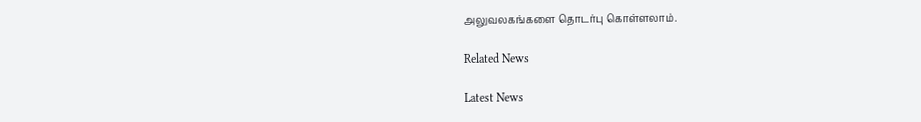அலுவலகங்களை தொடர்பு கொள்ளலாம்.

Related News

Latest News